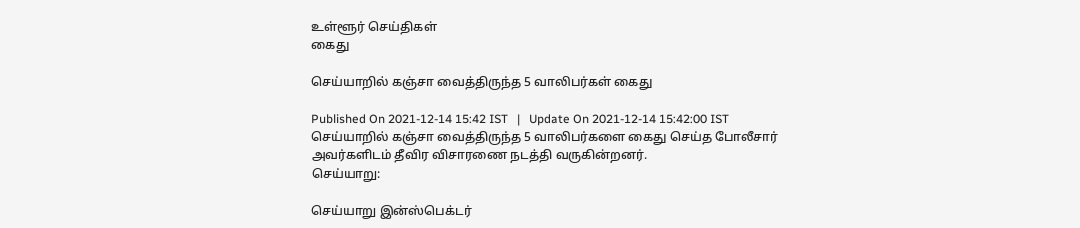உள்ளூர் செய்திகள்
கைது

செய்யாறில் கஞ்சா வைத்திருந்த 5 வாலிபர்கள் கைது

Published On 2021-12-14 15:42 IST   |   Update On 2021-12-14 15:42:00 IST
செய்யாறில் கஞ்சா வைத்திருந்த 5 வாலிபர்களை கைது செய்த போலீசார் அவர்களிடம் தீவிர விசாரணை நடத்தி வருகின்றனர்.
செய்யாறு:

செய்யாறு இன்ஸ்பெக்டர்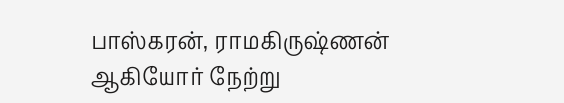பாஸ்கரன், ராமகிருஷ்ணன் ஆகியோர் நேற்று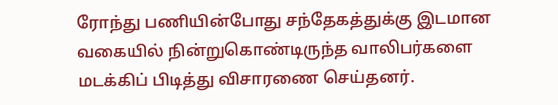ரோந்து பணியின்போது சந்தேகத்துக்கு இடமான வகையில் நின்றுகொண்டிருந்த வாலிபர்களை மடக்கிப் பிடித்து விசாரணை செய்தனர்.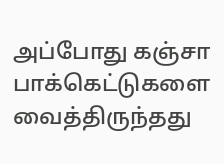அப்போது கஞ்சா பாக்கெட்டுகளை வைத்திருந்தது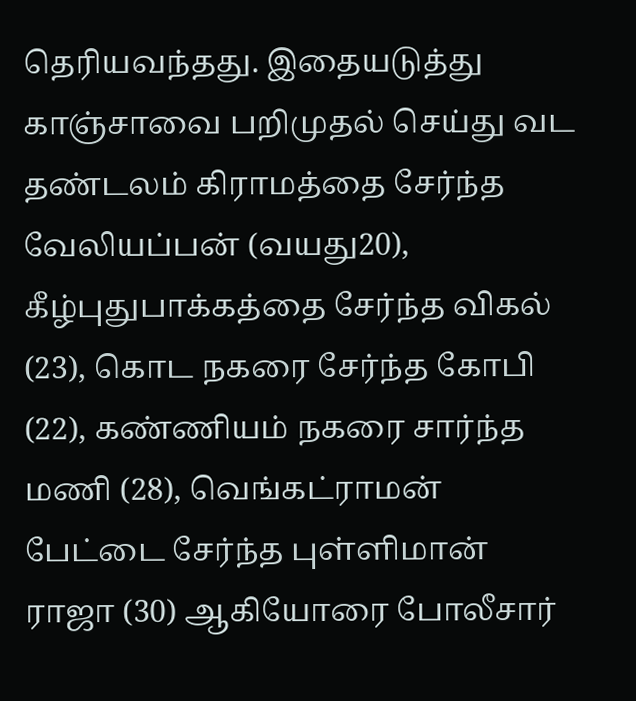தெரியவந்தது. இதையடுத்து காஞ்சாவை பறிமுதல் செய்து வட தண்டலம் கிராமத்தை சேர்ந்த வேலியப்பன் (வயது20), கீழ்புதுபாக்கத்தை சேர்ந்த விகல் (23), கொட நகரை சேர்ந்த கோபி (22), கண்ணியம் நகரை சார்ந்த மணி (28), வெங்கட்ராமன் பேட்டை சேர்ந்த புள்ளிமான் ராஜா (30) ஆகியோரை போலீசார்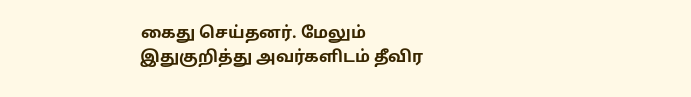கைது செய்தனர். மேலும் இதுகுறித்து அவர்களிடம் தீவிர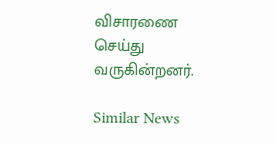விசாரணை செய்து வருகின்றனர்.

Similar News